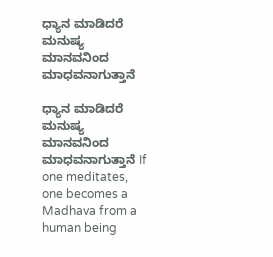ಧ್ಯಾನ ಮಾಡಿದರೆ ಮನುಷ್ಯ ಮಾನವನಿಂದ ಮಾಧವನಾಗುತ್ತಾನೆ

ಧ್ಯಾನ ಮಾಡಿದರೆ ಮನುಷ್ಯ ಮಾನವನಿಂದ ಮಾಧವನಾಗುತ್ತಾನೆ If one meditates, one becomes a Madhava from a human being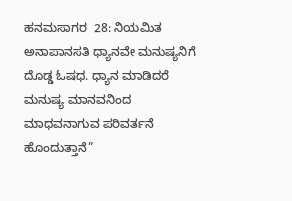ಹನಮಸಾಗರ  28: ನಿಯಮಿತ ಅನಾಪಾನಸತಿ ಧ್ಯಾನವೇ ಮನುಷ್ಯನಿಗೆ ದೊಡ್ಡ ಓಷಧ. ಧ್ಯಾನ ಮಾಡಿದರೆ ಮನುಷ್ಯ ಮಾನವನಿಂದ ಮಾಧವನಾಗುವ ಪರಿವರ್ತನೆ ಹೊಂದುತ್ತಾನೆ”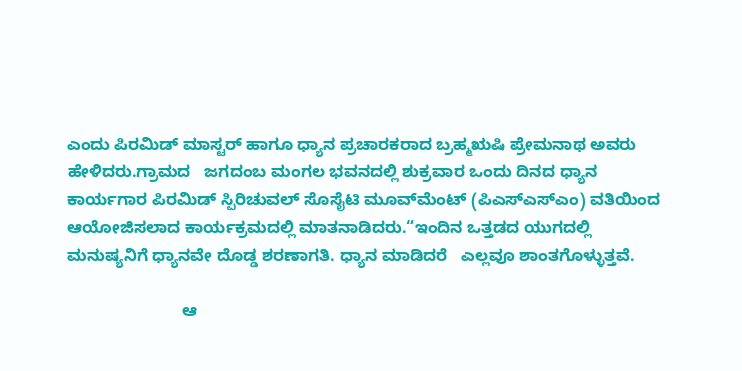ಎಂದು ಪಿರಮಿಡ್ ಮಾಸ್ಟರ್ ಹಾಗೂ ಧ್ಯಾನ ಪ್ರಚಾರಕರಾದ ಬ್ರಹ್ಮಋಷಿ ಪ್ರೇಮನಾಥ ಅವರು ಹೇಳಿದರು.ಗ್ರಾಮದ   ಜಗದಂಬ ಮಂಗಲ ಭವನದಲ್ಲಿ ಶುಕ್ರವಾರ ಒಂದು ದಿನದ ಧ್ಯಾನ ಕಾರ್ಯಗಾರ ಪಿರಮಿಡ್ ಸ್ಪಿರಿಚುವಲ್ ಸೊಸೈಟಿ ಮೂವ್‌ಮೆಂಟ್ (ಪಿಎಸ್‌ಎಸ್‌ಎಂ) ವತಿಯಿಂದ ಆಯೋಜಿಸಲಾದ ಕಾರ್ಯಕ್ರಮದಲ್ಲಿ ಮಾತನಾಡಿದರು.“ಇಂದಿನ ಒತ್ತಡದ ಯುಗದಲ್ಲಿ ಮನುಷ್ಯನಿಗೆ ಧ್ಯಾನವೇ ದೊಡ್ಡ ಶರಣಾಗತಿ. ಧ್ಯಾನ ಮಾಡಿದರೆ   ಎಲ್ಲವೂ ಶಾಂತಗೊಳ್ಳುತ್ತವೆ.

                         ಆ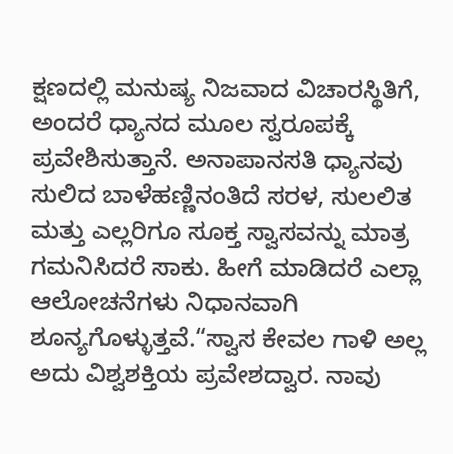ಕ್ಷಣದಲ್ಲಿ ಮನುಷ್ಯ ನಿಜವಾದ ವಿಚಾರಸ್ಥಿತಿಗೆ, ಅಂದರೆ ಧ್ಯಾನದ ಮೂಲ ಸ್ವರೂಪಕ್ಕೆ ಪ್ರವೇಶಿಸುತ್ತಾನೆ. ಅನಾಪಾನಸತಿ ಧ್ಯಾನವು ಸುಲಿದ ಬಾಳೆಹಣ್ಣಿನಂತಿದೆ ಸರಳ, ಸುಲಲಿತ ಮತ್ತು ಎಲ್ಲರಿಗೂ ಸೂಕ್ತ ಸ್ವಾಸವನ್ನು ಮಾತ್ರ ಗಮನಿಸಿದರೆ ಸಾಕು. ಹೀಗೆ ಮಾಡಿದರೆ ಎಲ್ಲಾ ಆಲೋಚನೆಗಳು ನಿಧಾನವಾಗಿ ಶೂನ್ಯಗೊಳ್ಳುತ್ತವೆ.“ಸ್ವಾಸ ಕೇವಲ ಗಾಳಿ ಅಲ್ಲ ಅದು ವಿಶ್ವಶಕ್ತಿಯ ಪ್ರವೇಶದ್ವಾರ. ನಾವು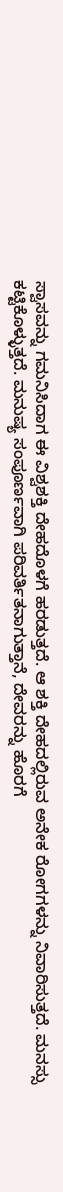ಸ್ವಾಸವನ್ನು ಗಮನಿಸಿದಾಗ ಈ ವಿಶ್ವಶಕ್ತಿ ದೇಹದೊಳಗೆ ಹರಡುತ್ತದೆ. ಆ ಶಕ್ತಿ ದೇಹದಲ್ಲಿರುವ ಅನೇಕ ರೋಗಗಳನ್ನು ನಿವಾರಿಸುತ್ತದೆ. ಮನಸ್ಸು ಕಟ್ಟಿಕೊಳ್ಳುತ್ತದೆ. ಮನುಷ್ಯ ಸಂಪೂರ್ಣವಾಗಿ ಪರಿವರ್ತಿತನಾಗುತ್ತಾನೆ, ದೇವರನ್ನು ಹೊರಗೆ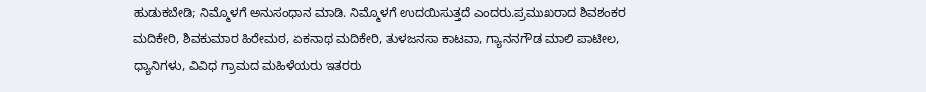ಹುಡುಕಬೇಡಿ; ನಿಮ್ಮೊಳಗೆ ಅನುಸಂಧಾನ ಮಾಡಿ. ನಿಮ್ಮೊಳಗೆ ಉದಯಿಸುತ್ತದೆ ಎಂದರು.ಪ್ರಮುಖರಾದ ಶಿವಶಂಕರ ಮದಿಕೇರಿ, ಶಿವಕುಮಾರ ಹಿರೇಮಠ, ಏಕನಾಥ ಮದಿಕೇರಿ, ತುಳಜನಸಾ ಕಾಟವಾ, ಗ್ಯಾನನಗೌಡ ಮಾಲಿ ಪಾಟೀಲ, ಧ್ಯಾನಿಗಳು, ವಿವಿಧ ಗ್ರಾಮದ ಮಹಿಳೆಯರು ಇತರರು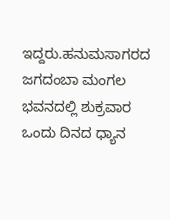ಇದ್ದರು.ಹನುಮಸಾಗರದ   ಜಗದಂಬಾ ಮಂಗಲ ಭವನದಲ್ಲಿ ಶುಕ್ರವಾರ ಒಂದು ದಿನದ ಧ್ಯಾನ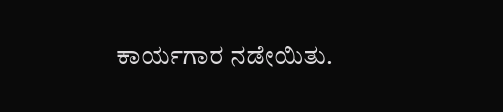ಕಾರ್ಯಗಾರ ನಡೇಯಿತು.